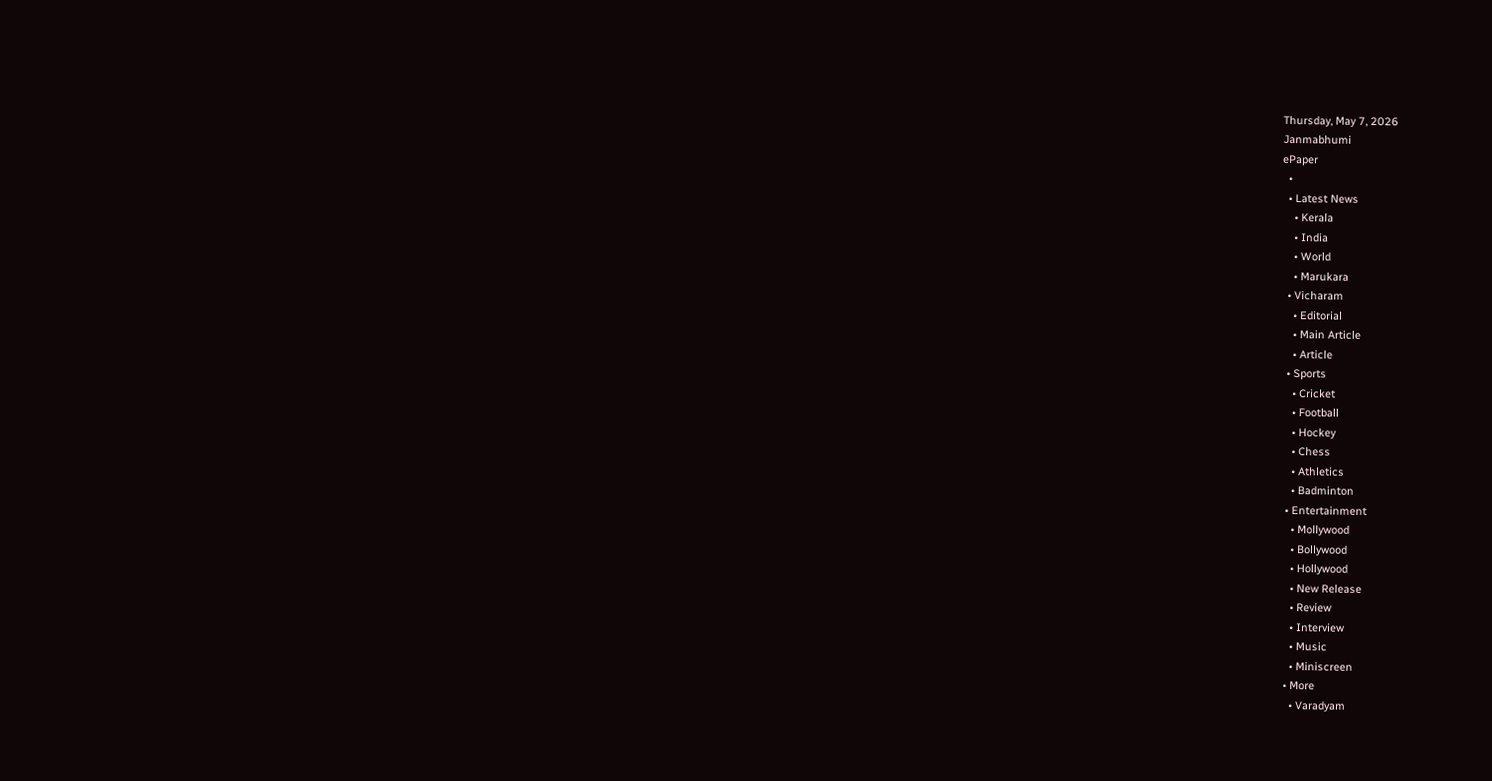Thursday, May 7, 2026
Janmabhumi
ePaper
  •
  • Latest News
    • Kerala
    • India
    • World
    • Marukara
  • Vicharam
    • Editorial
    • Main Article
    • Article
  • Sports
    • Cricket
    • Football
    • Hockey
    • Chess
    • Athletics
    • Badminton
  • Entertainment
    • Mollywood
    • Bollywood
    • Hollywood
    • New Release
    • Review
    • Interview
    • Music
    • Miniscreen
  • More
    • Varadyam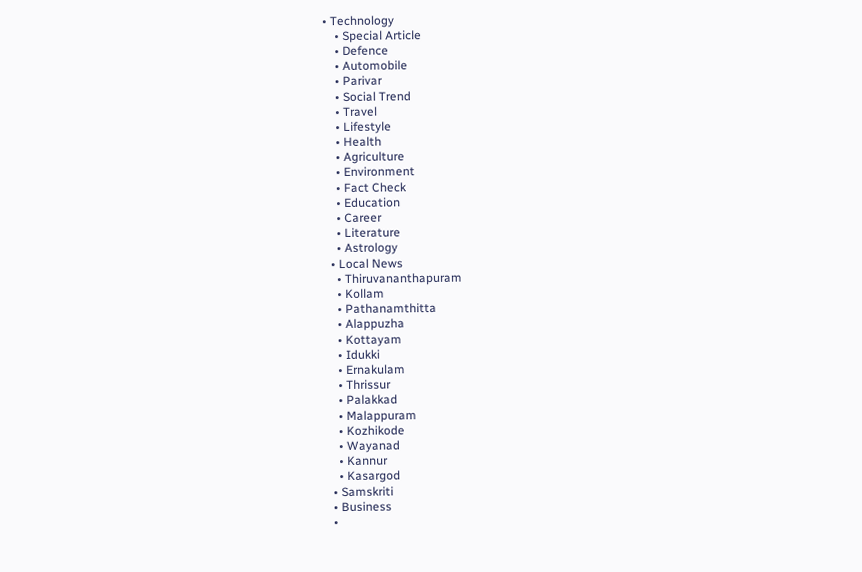• Technology
    • Special Article
    • Defence
    • Automobile
    • Parivar
    • Social Trend
    • Travel
    • Lifestyle
    • Health
    • Agriculture
    • Environment
    • Fact Check
    • Education
    • Career
    • Literature
    • Astrology
  • Local News
    • Thiruvananthapuram
    • Kollam
    • Pathanamthitta
    • Alappuzha
    • Kottayam
    • Idukki
    • Ernakulam
    • Thrissur
    • Palakkad
    • Malappuram
    • Kozhikode
    • Wayanad
    • Kannur
    • Kasargod
  • Samskriti
  • Business
  •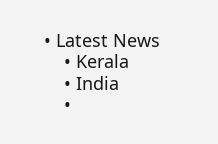• Latest News
    • Kerala
    • India
    •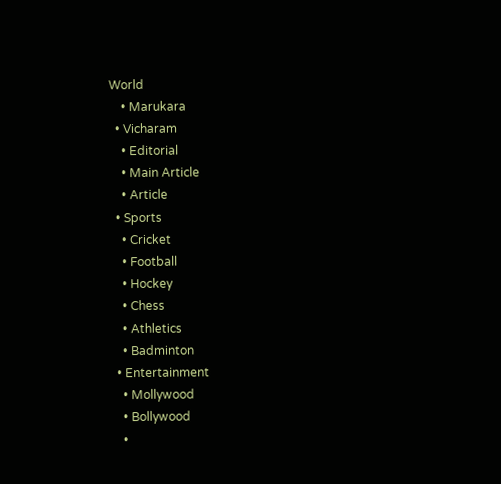World
    • Marukara
  • Vicharam
    • Editorial
    • Main Article
    • Article
  • Sports
    • Cricket
    • Football
    • Hockey
    • Chess
    • Athletics
    • Badminton
  • Entertainment
    • Mollywood
    • Bollywood
    •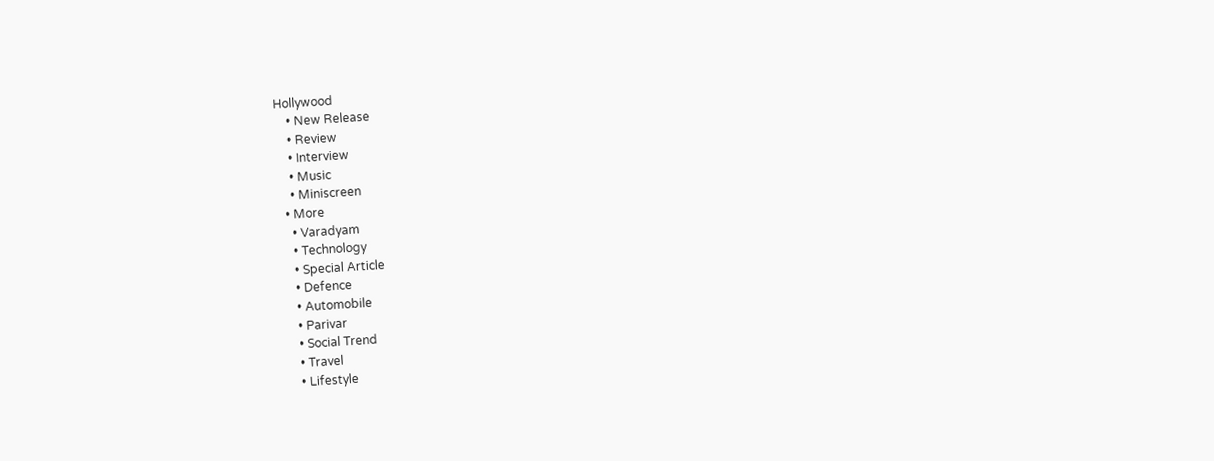Hollywood
    • New Release
    • Review
    • Interview
    • Music
    • Miniscreen
  • More
    • Varadyam
    • Technology
    • Special Article
    • Defence
    • Automobile
    • Parivar
    • Social Trend
    • Travel
    • Lifestyle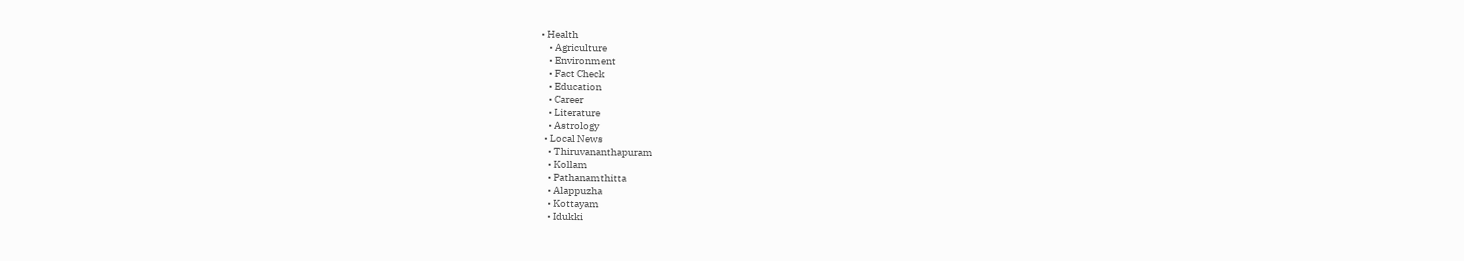• Health
    • Agriculture
    • Environment
    • Fact Check
    • Education
    • Career
    • Literature
    • Astrology
  • Local News
    • Thiruvananthapuram
    • Kollam
    • Pathanamthitta
    • Alappuzha
    • Kottayam
    • Idukki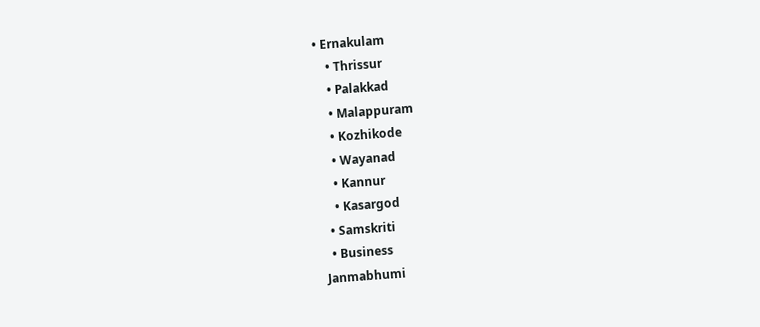• Ernakulam
    • Thrissur
    • Palakkad
    • Malappuram
    • Kozhikode
    • Wayanad
    • Kannur
    • Kasargod
  • Samskriti
  • Business
Janmabhumi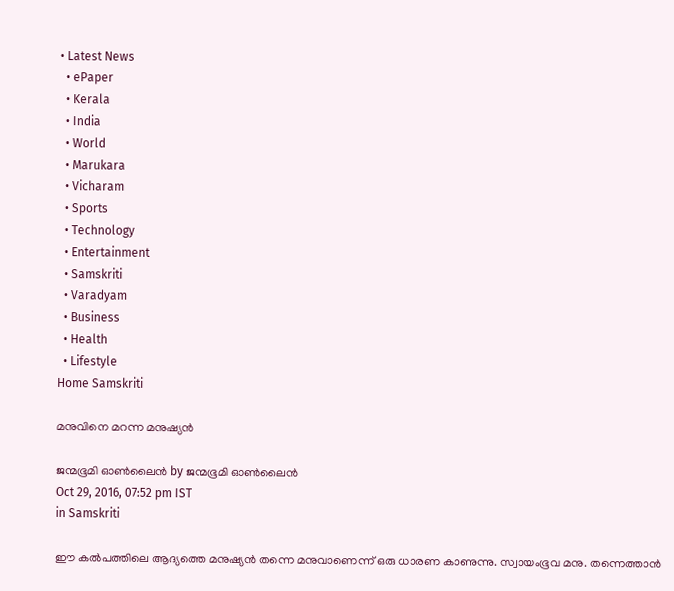• Latest News
  • ePaper
  • Kerala
  • India
  • World
  • Marukara
  • Vicharam
  • Sports
  • Technology
  • Entertainment
  • Samskriti
  • Varadyam
  • Business
  • Health
  • Lifestyle
Home Samskriti

മനുവിനെ മറന്ന മനുഷ്യന്‍

ജന്മഭൂമി ഓണ്‍ലൈന്‍ by ജന്മഭൂമി ഓണ്‍ലൈന്‍
Oct 29, 2016, 07:52 pm IST
in Samskriti

ഈ കല്‍പത്തിലെ ആദ്യത്തെ മനുഷ്യന്‍ തന്നെ മനുവാണെന്ന് ഒരു ധാരണ കാണുന്നു. സ്വായംഭൂവ മനു. തന്നെത്താന്‍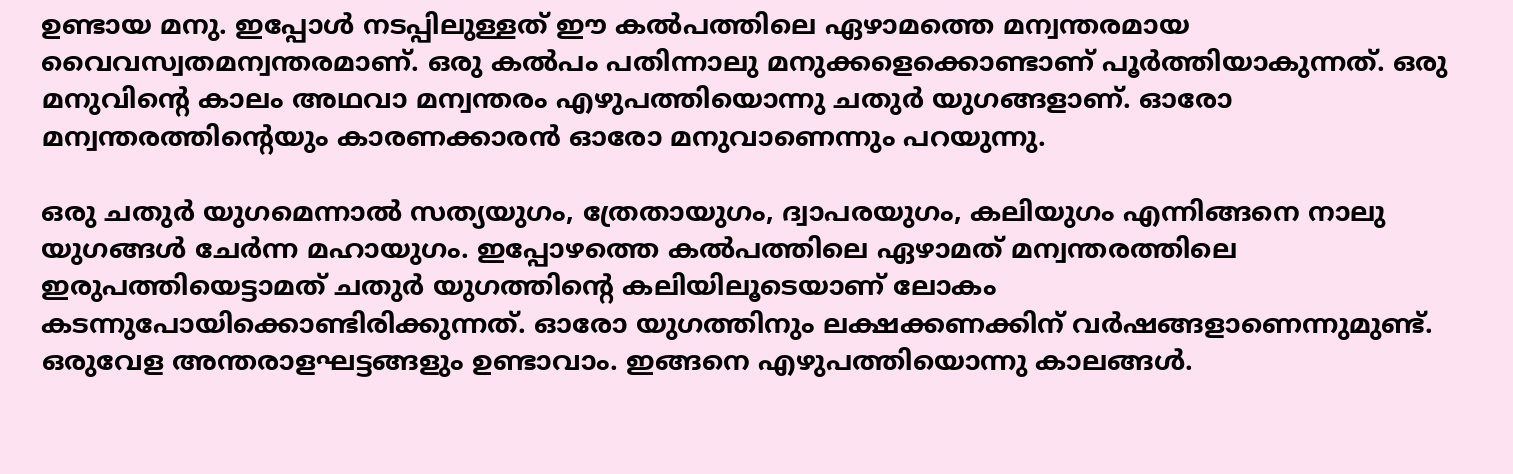ഉണ്ടായ മനു. ഇപ്പോള്‍ നടപ്പിലുള്ളത് ഈ കല്‍പത്തിലെ ഏഴാമത്തെ മന്വന്തരമായ വൈവസ്വതമന്വന്തരമാണ്. ഒരു കല്‍പം പതിന്നാലു മനുക്കളെക്കൊണ്ടാണ് പൂര്‍ത്തിയാകുന്നത്. ഒരു മനുവിന്റെ കാലം അഥവാ മന്വന്തരം എഴുപത്തിയൊന്നു ചതുര്‍ യുഗങ്ങളാണ്. ഓരോ മന്വന്തരത്തിന്റെയും കാരണക്കാരന്‍ ഓരോ മനുവാണെന്നും പറയുന്നു.

ഒരു ചതുര്‍ യുഗമെന്നാല്‍ സത്യയുഗം, ത്രേതായുഗം, ദ്വാപരയുഗം, കലിയുഗം എന്നിങ്ങനെ നാലു യുഗങ്ങള്‍ ചേര്‍ന്ന മഹായുഗം. ഇപ്പോഴത്തെ കല്‍പത്തിലെ ഏഴാമത് മന്വന്തരത്തിലെ ഇരുപത്തിയെട്ടാമത് ചതുര്‍ യുഗത്തിന്റെ കലിയിലൂടെയാണ് ലോകം കടന്നുപോയിക്കൊണ്ടിരിക്കുന്നത്. ഓരോ യുഗത്തിനും ലക്ഷക്കണക്കിന് വര്‍ഷങ്ങളാണെന്നുമുണ്ട്. ഒരുവേള അന്തരാളഘട്ടങ്ങളും ഉണ്ടാവാം. ഇങ്ങനെ എഴുപത്തിയൊന്നു കാലങ്ങള്‍.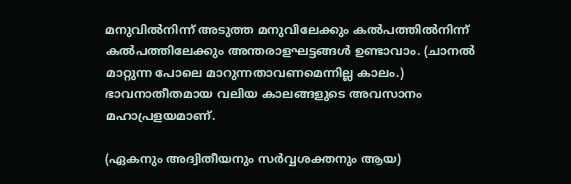മനുവില്‍നിന്ന് അടുത്ത മനുവിലേക്കും കല്‍പത്തില്‍നിന്ന് കല്‍പത്തിലേക്കും അന്തരാളഘട്ടങ്ങള്‍ ഉണ്ടാവാം. (ചാനല്‍ മാറ്റുന്ന പോലെ മാറുന്നതാവണമെന്നില്ല കാലം.) ഭാവനാതീതമായ വലിയ കാലങ്ങളുടെ അവസാനം മഹാപ്രളയമാണ്.

(ഏകനും അദ്വിതീയനും സര്‍വ്വശക്തനും ആയ)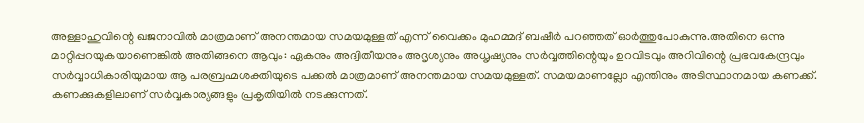അള്ളാഹുവിന്റെ ഖജനാവില്‍ മാത്രമാണ് അനന്തമായ സമയമുള്ളത് എന്ന് വൈക്കം മുഹമ്മദ് ബഷീര്‍ പറഞ്ഞത് ഓര്‍ത്തുപോകുന്നു.അതിനെ ഒന്നു മാറ്റിപ്പറയുകയാണെങ്കില്‍ അതിങ്ങനെ ആവും: ഏകനും അദ്വിതീയനും അദൃശ്യനും അധൃഷ്യനും സര്‍വ്വത്തിന്റെയും ഉറവിടവും അറിവിന്റെ പ്രഭവകേന്ദ്രവും സര്‍വ്വാധികാരിയുമായ ആ പരബ്രഹ്മശക്തിയുടെ പക്കല്‍ മാത്രമാണ് അനന്തമായ സമയമുള്ളത്. സമയമാണല്ലോ എന്തിനും അടിസ്ഥാനമായ കണക്ക്. കണക്കുകളിലാണ് സര്‍വ്വകാര്യങ്ങളും പ്രകൃതിയില്‍ നടക്കുന്നത്.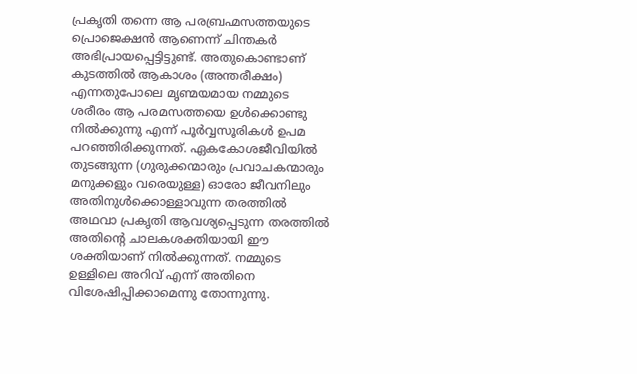പ്രകൃതി തന്നെ ആ പരബ്രഹ്മസത്തയുടെ പ്രൊജെക്ഷന്‍ ആണെന്ന് ചിന്തകര്‍ അഭിപ്രായപ്പെട്ടിട്ടുണ്ട്. അതുകൊണ്ടാണ് കുടത്തില്‍ ആകാശം (അന്തരീക്ഷം) എന്നതുപോലെ മൃണ്മയമായ നമ്മുടെ ശരീരം ആ പരമസത്തയെ ഉള്‍ക്കൊണ്ടു നില്‍ക്കുന്നു എന്ന് പൂര്‍വ്വസൂരികള്‍ ഉപമ പറഞ്ഞിരിക്കുന്നത്. ഏകകോശജീവിയില്‍ തുടങ്ങുന്ന (ഗുരുക്കന്മാരും പ്രവാചകന്മാരും മനുക്കളും വരെയുള്ള) ഓരോ ജീവനിലും അതിനുള്‍ക്കൊള്ളാവുന്ന തരത്തില്‍ അഥവാ പ്രകൃതി ആവശ്യപ്പെടുന്ന തരത്തില്‍ അതിന്റെ ചാലകശക്തിയായി ഈ ശക്തിയാണ് നില്‍ക്കുന്നത്. നമ്മുടെ ഉള്ളിലെ അറിവ് എന്ന് അതിനെ വിശേഷിപ്പിക്കാമെന്നു തോന്നുന്നു.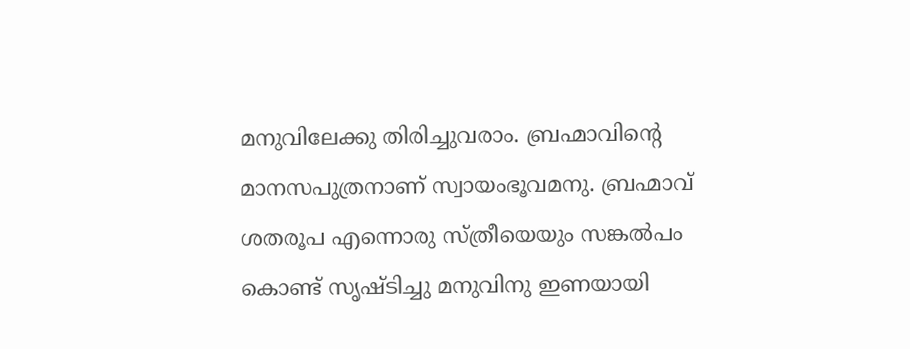മനുവിലേക്കു തിരിച്ചുവരാം. ബ്രഹ്മാവിന്റെ മാനസപുത്രനാണ് സ്വായംഭൂവമനു. ബ്രഹ്മാവ് ശതരൂപ എന്നൊരു സ്ത്രീയെയും സങ്കല്‍പം കൊണ്ട് സൃഷ്ടിച്ചു മനുവിനു ഇണയായി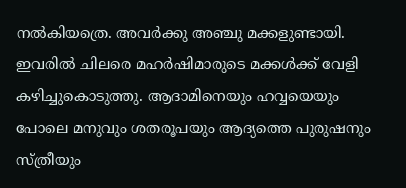നല്‍കിയത്രെ. അവര്‍ക്കു അഞ്ചു മക്കളുണ്ടായി. ഇവരില്‍ ചിലരെ മഹര്‍ഷിമാരുടെ മക്കള്‍ക്ക് വേളി കഴിച്ചുകൊടുത്തു. ആദാമിനെയും ഹവ്വയെയും പോലെ മനുവും ശതരൂപയും ആദ്യത്തെ പുരുഷനും സ്ത്രീയും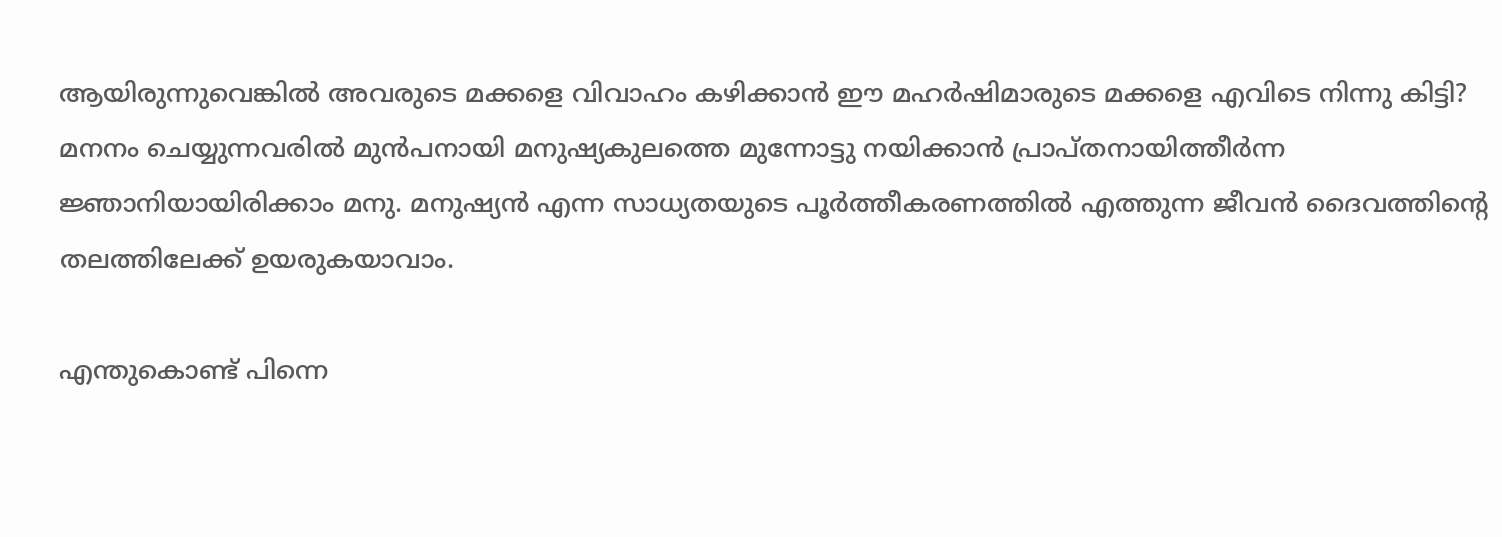ആയിരുന്നുവെങ്കില്‍ അവരുടെ മക്കളെ വിവാഹം കഴിക്കാന്‍ ഈ മഹര്‍ഷിമാരുടെ മക്കളെ എവിടെ നിന്നു കിട്ടി? മനനം ചെയ്യുന്നവരില്‍ മുന്‍പനായി മനുഷ്യകുലത്തെ മുന്നോട്ടു നയിക്കാന്‍ പ്രാപ്തനായിത്തീര്‍ന്ന ജ്ഞാനിയായിരിക്കാം മനു. മനുഷ്യന്‍ എന്ന സാധ്യതയുടെ പൂര്‍ത്തീകരണത്തില്‍ എത്തുന്ന ജീവന്‍ ദൈവത്തിന്റെ തലത്തിലേക്ക് ഉയരുകയാവാം.

എന്തുകൊണ്ട് പിന്നെ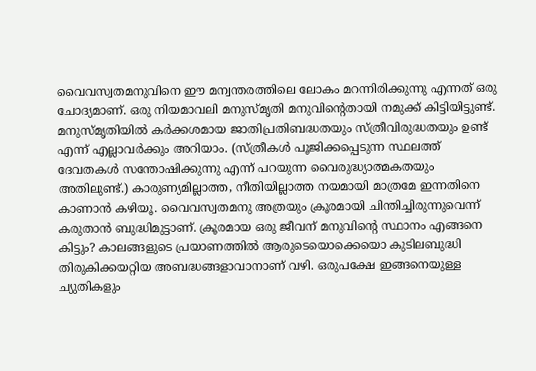വൈവസ്വതമനുവിനെ ഈ മന്വന്തരത്തിലെ ലോകം മറന്നിരിക്കുന്നു എന്നത് ഒരു ചോദ്യമാണ്. ഒരു നിയമാവലി മനുസ്മൃതി മനുവിന്റെതായി നമുക്ക് കിട്ടിയിട്ടുണ്ട്. മനുസ്മൃതിയില്‍ കര്‍ക്കശമായ ജാതിപ്രതിബദ്ധതയും സ്ത്രീവിരുദ്ധതയും ഉണ്ട് എന്ന് എല്ലാവര്‍ക്കും അറിയാം. (സ്ത്രീകള്‍ പൂജിക്കപ്പെടുന്ന സ്ഥലത്ത് ദേവതകള്‍ സന്തോഷിക്കുന്നു എന്ന് പറയുന്ന വൈരുദ്ധ്യാത്മകതയും അതിലുണ്ട്.) കാരുണ്യമില്ലാത്ത, നീതിയില്ലാത്ത നയമായി മാത്രമേ ഇന്നതിനെ കാണാന്‍ കഴിയൂ. വൈവസ്വതമനു അത്രയും ക്രൂരമായി ചിന്തിച്ചിരുന്നുവെന്ന് കരുതാന്‍ ബുദ്ധിമുട്ടാണ്. ക്രൂരമായ ഒരു ജീവന് മനുവിന്റെ സ്ഥാനം എങ്ങനെ കിട്ടും? കാലങ്ങളുടെ പ്രയാണത്തില്‍ ആരുടെയൊക്കെയൊ കുടിലബുദ്ധി തിരുകിക്കയറ്റിയ അബദ്ധങ്ങളാവാനാണ് വഴി. ഒരുപക്ഷേ ഇങ്ങനെയുള്ള ച്യുതികളും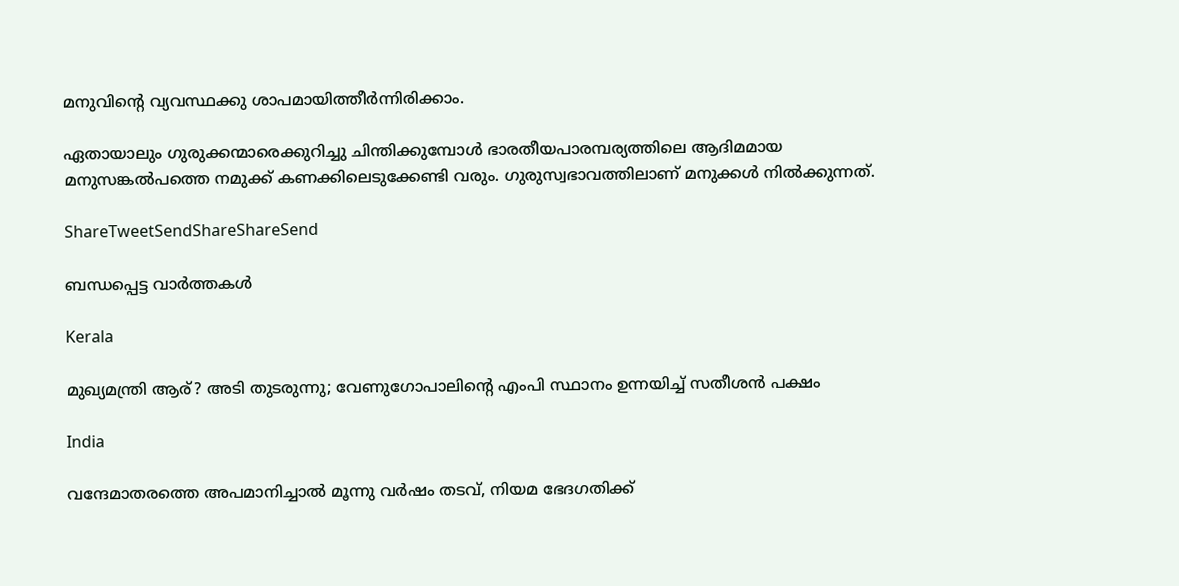മനുവിന്റെ വ്യവസ്ഥക്കു ശാപമായിത്തീര്‍ന്നിരിക്കാം.

ഏതായാലും ഗുരുക്കന്മാരെക്കുറിച്ചു ചിന്തിക്കുമ്പോള്‍ ഭാരതീയപാരമ്പര്യത്തിലെ ആദിമമായ മനുസങ്കല്‍പത്തെ നമുക്ക് കണക്കിലെടുക്കേണ്ടി വരും. ഗുരുസ്വഭാവത്തിലാണ് മനുക്കള്‍ നില്‍ക്കുന്നത്.

ShareTweetSendShareShareSend

ബന്ധപ്പെട്ട വാര്‍ത്തകള്‍

Kerala

മുഖ്യമന്ത്രി ആര്? അടി തുടരുന്നു; വേണുഗോപാലിന്റെ എംപി സ്ഥാനം ഉന്നയിച്ച് സതീശന്‍ പക്ഷം

India

വന്ദേമാതരത്തെ അപമാനിച്ചാല്‍ മൂന്നു വര്‍ഷം തടവ്, നിയമ ഭേദഗതിക്ക്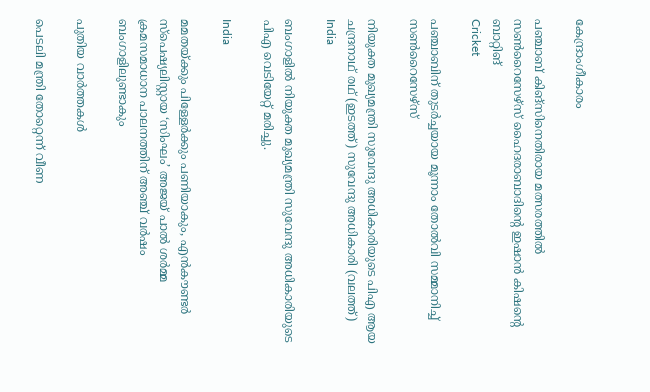കേന്ദ്രാംഗീകാരം

പഞ്ചാബ് കിങ്‌സിനെതിരായ മത്സരത്തില്‍ സണ്‍റൈസേഴ്‌സ് ഹൈദരാബാദിന്റെ ഇഷാന്‍ കിഷന്റെ ബാറ്റിങ്‌
Cricket

പഞ്ചാബിന് തുടര്‍ച്ചയായ മൂന്നാം തോൽവി സമ്മാനിച്ച് സൺറൈസേഴ്സ്

നിയുക്ത മുഖ്യമന്ത്രി സുവേന്ദു അധികാരിയുടെ പിഎ ആയ ചന്ദ്രനാഥ് രഥ് (ഇടത്ത്) സുവേന്ദു അധികാരി (വലത്ത്)
India

ബംഗാളിൽ നിയുക്ത മുഖ്യമന്ത്രി സുവേന്ദു അധികാരിയുടെ പിഎ വെടിയേറ്റ് മരിച്ചു.

India

മമതയ്‌ക്കും പിള്ളേര്‍ക്കും പണിയാകും, എന്‍കൗണ്ടര്‍ സ്പെഷ്യലിസ്റ്റായ ‘സിംഘം’ അജയ് പാല്‍ ശര്‍മ്മ ക്രമസമാധാന പാലനത്തിന് അഞ്ച് വര്‍ഷം ബംഗാളിലുണ്ടാകും

പുതിയ വാര്‍ത്തകള്‍

പെടലി മന്ത്രി തോറ്റെന്ന് വീണ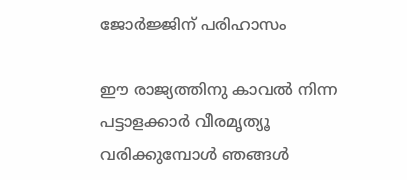ജോര്‍ജ്ജിന് പരിഹാസം

ഈ രാജ്യത്തിനു കാവൽ നിന്ന പട്ടാളക്കാർ വീരമൃത്യൂ വരിക്കുമ്പോൾ ഞങ്ങൾ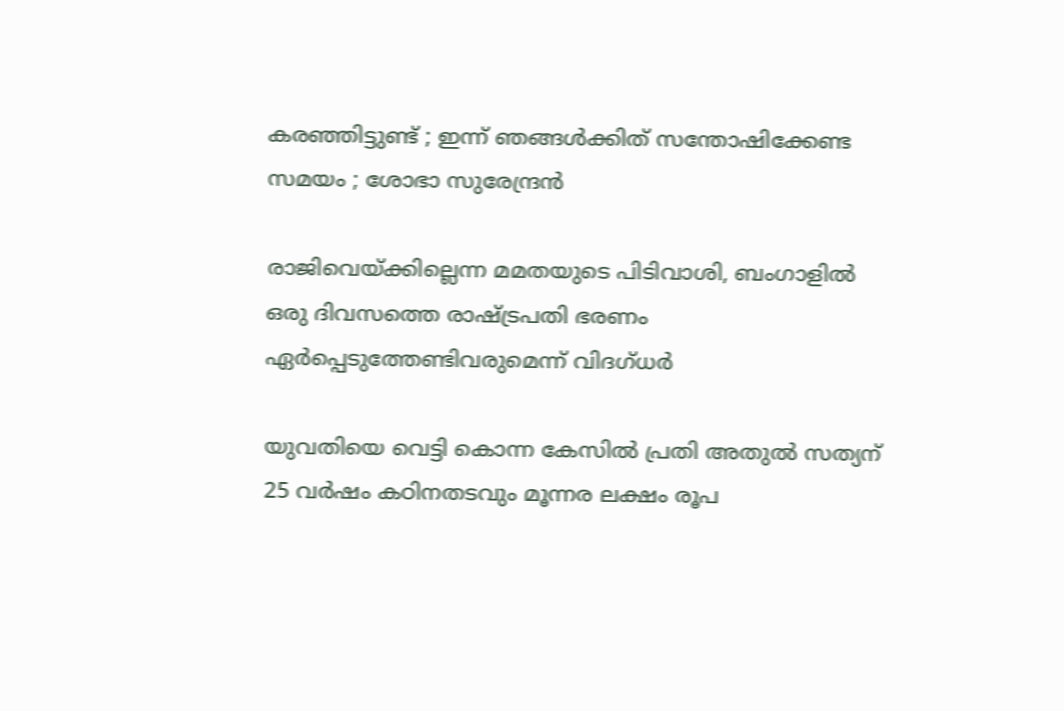കരഞ്ഞിട്ടുണ്ട് ; ഇന്ന് ഞങ്ങൾക്കിത് സന്തോഷിക്കേണ്ട സമയം ; ശോഭാ സുരേന്ദ്രൻ

രാജിവെയ്‌ക്കില്ലെന്ന മമതയുടെ പിടിവാശി, ബംഗാളില്‍ ഒരു ദിവസത്തെ രാഷ്‌ട്രപതി ഭരണം ഏര്‍പ്പെടുത്തേണ്ടിവരുമെന്ന് വിദഗ്ധര്‍

യുവതിയെ വെട്ടി കൊന്ന കേസില്‍ പ്രതി അതുല്‍ സത്യന് 25 വര്‍ഷം കഠിനതടവും മൂന്നര ലക്ഷം രൂപ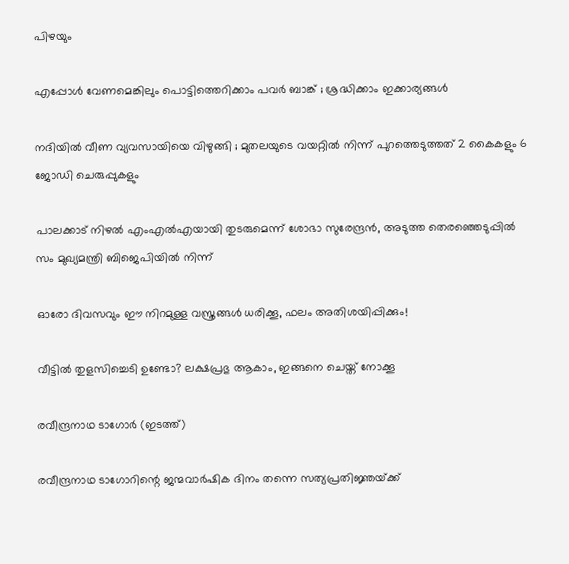പിഴയും

എപ്പോൾ വേണമെങ്കിലും പൊട്ടിത്തെറിക്കാം പവർ ബാങ്ക് ; ശ്രദ്ധിക്കാം ഇക്കാര്യങ്ങൾ

നദിയിൽ വീണ വ്യവസായിയെ വിഴുങ്ങി ; മുതലയുടെ വയറ്റിൽ നിന്ന് പുറത്തെടുത്തത് 2 കൈകളും 6 ജോഡി ചെരുപ്പുകളും

പാലക്കാട് നിഴല്‍ എംഎല്‍എയായി തുടരുമെന്ന് ശോഭാ സുരേന്ദ്രന്‍, അടുത്ത തെരഞ്ഞെടുപ്പില്‍ സം മുഖ്യമന്ത്രി ബിജെപിയില്‍ നിന്ന്

ഓരോ ദിവസവും ഈ നിറമുള്ള വസ്ത്രങ്ങൾ ധരിക്കൂ, ഫലം അതിശയിപ്പിക്കും!

വീട്ടിൽ തുളസിച്ചെടി ഉണ്ടോ? ലക്ഷപ്രഭു ആകാം, ഇങ്ങനെ ചെയ്ത് നോക്കൂ

രവീന്ദ്രനാഥ ടാഗോര്‍ (ഇടത്ത്)

രവീന്ദ്രനാഥ ടാഗോറിന്റെ ജന്മവാര്‍ഷിക ദിനം തന്നെ സത്യപ്രതിജ്ഞയ്‌ക്ക്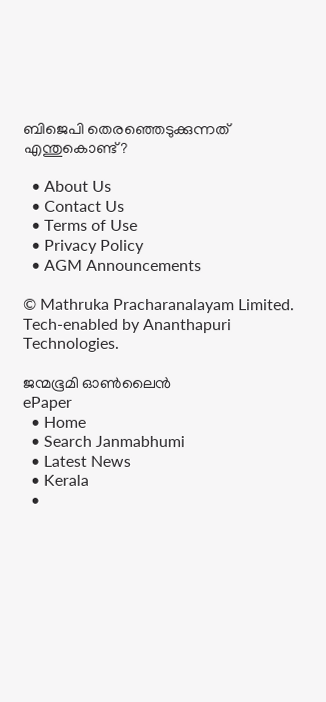ബിജെപി തെരഞ്ഞെടുക്കുന്നത് എന്തുകൊണ്ട്?

  • About Us
  • Contact Us
  • Terms of Use
  • Privacy Policy
  • AGM Announcements

© Mathruka Pracharanalayam Limited.
Tech-enabled by Ananthapuri Technologies.

ജന്മഭൂമി ഓണ്‍ലൈന്‍
ePaper
  • Home
  • Search Janmabhumi
  • Latest News
  • Kerala
  •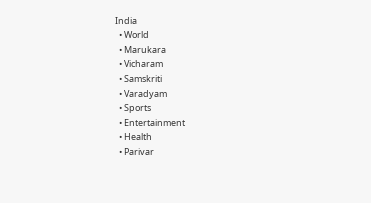India
  • World
  • Marukara
  • Vicharam
  • Samskriti
  • Varadyam
  • Sports
  • Entertainment
  • Health
  • Parivar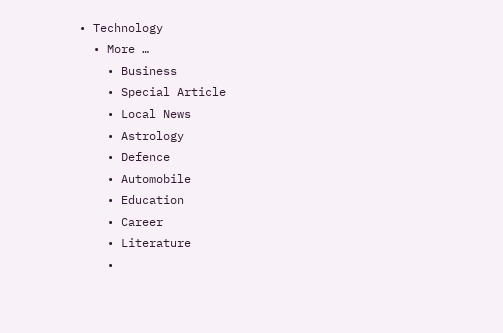• Technology
  • More …
    • Business
    • Special Article
    • Local News
    • Astrology
    • Defence
    • Automobile
    • Education
    • Career
    • Literature
    •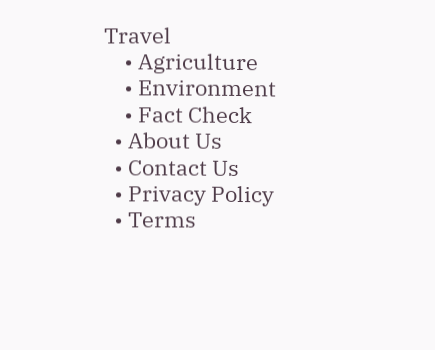Travel
    • Agriculture
    • Environment
    • Fact Check
  • About Us
  • Contact Us
  • Privacy Policy
  • Terms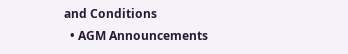and Conditions
  • AGM Announcements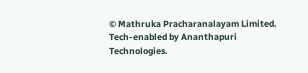© Mathruka Pracharanalayam Limited.
Tech-enabled by Ananthapuri Technologies.